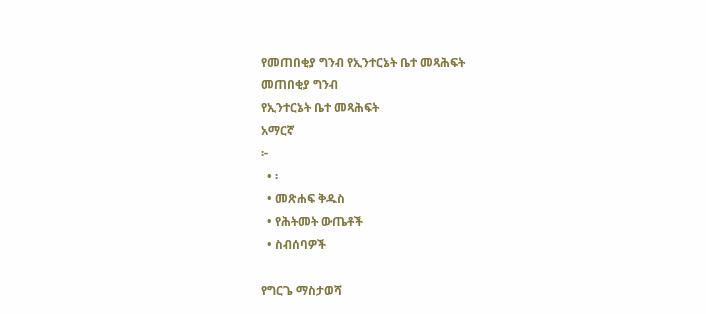የመጠበቂያ ግንብ የኢንተርኔት ቤተ መጻሕፍት
መጠበቂያ ግንብ
የኢንተርኔት ቤተ መጻሕፍት
አማርኛ
፦
  • ፡
  • መጽሐፍ ቅዱስ
  • የሕትመት ውጤቶች
  • ስብሰባዎች

የግርጌ ማስታወሻ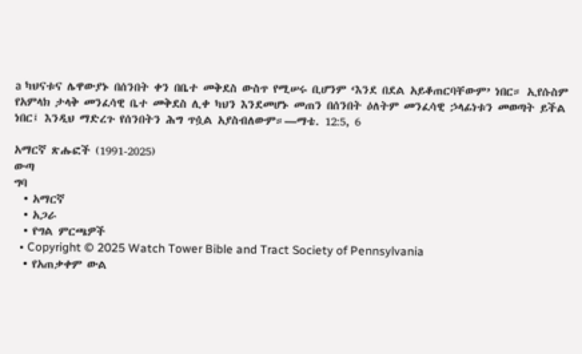a ካህናቱና ሌዋውያኑ በሰንበት ቀን በቤተ መቅደስ ውስጥ የሚሠሩ ቢሆንም ‘እንደ በደል አይቆጠርባቸውም’ ነበር። ኢየሱስም የአምላክ ታላቅ መንፈሳዊ ቤተ መቅደስ ሊቀ ካህን እንደመሆኑ መጠን በሰንበት ዕለትም መንፈሳዊ ኃላፊነቱን መወጣት ይችል ነበር፤ እንዲህ ማድረጉ የሰንበትን ሕግ ጥሷል አያስብለውም።—ማቴ. 12:5, 6

አማርኛ ጽሑፎች (1991-2025)
ውጣ
ግባ
  • አማርኛ
  • አጋራ
  • የግል ምርጫዎች
  • Copyright © 2025 Watch Tower Bible and Tract Society of Pennsylvania
  • የአጠቃቀም ውል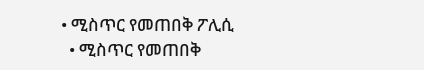• ሚስጥር የመጠበቅ ፖሊሲ
  • ሚስጥር የመጠበቅ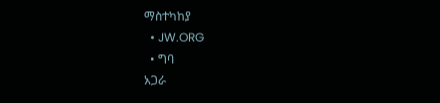ማስተካከያ
  • JW.ORG
  • ግባ
አጋራ